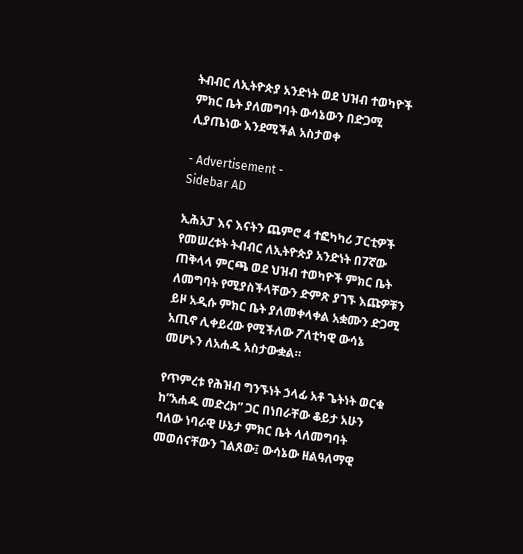ትብብር ለኢትዮጵያ አንድነት ወደ ህዝብ ተወካዮች ምክር ቤት ያለመግባት ውሳኔውን በድጋሚ ሊያጤነው እንደሚችል አስታወቀ

- Advertisement -
Sidebar AD

ኢሕአፓ እና እናትን ጨምሮ 4 ተፎካካሪ ፓርቲዎች የመሠረቱት ትብብር ለኢትዮጵያ አንድነት በ7ኛው ጠቅላላ ምርጫ ወደ ህዝብ ተወካዮች ምክር ቤት ለመግባት የሚያስችላቸውን ድምጽ ያገኙ እጩዎቹን ይዞ አዲሱ ምክር ቤት ያለመቀላቀል አቋሙን ድጋሚ አጢኖ ሊቀይረው የሚችለው ፖለቲካዊ ውሳኔ መሆኑን ለአሐዱ አስታውቋል።

የጥምረቱ የሕዝብ ግንኙነት ኃላፊ አቶ ጌትነት ወርቁ ከ”አሐዱ መድረክ” ጋር በነበራቸው ቆይታ አሁን ባለው ነባራዊ ሁኔታ ምክር ቤት ላለመግባት መወሰናቸውን ገልጸው፤ ውሳኔው ዘልዓለማዊ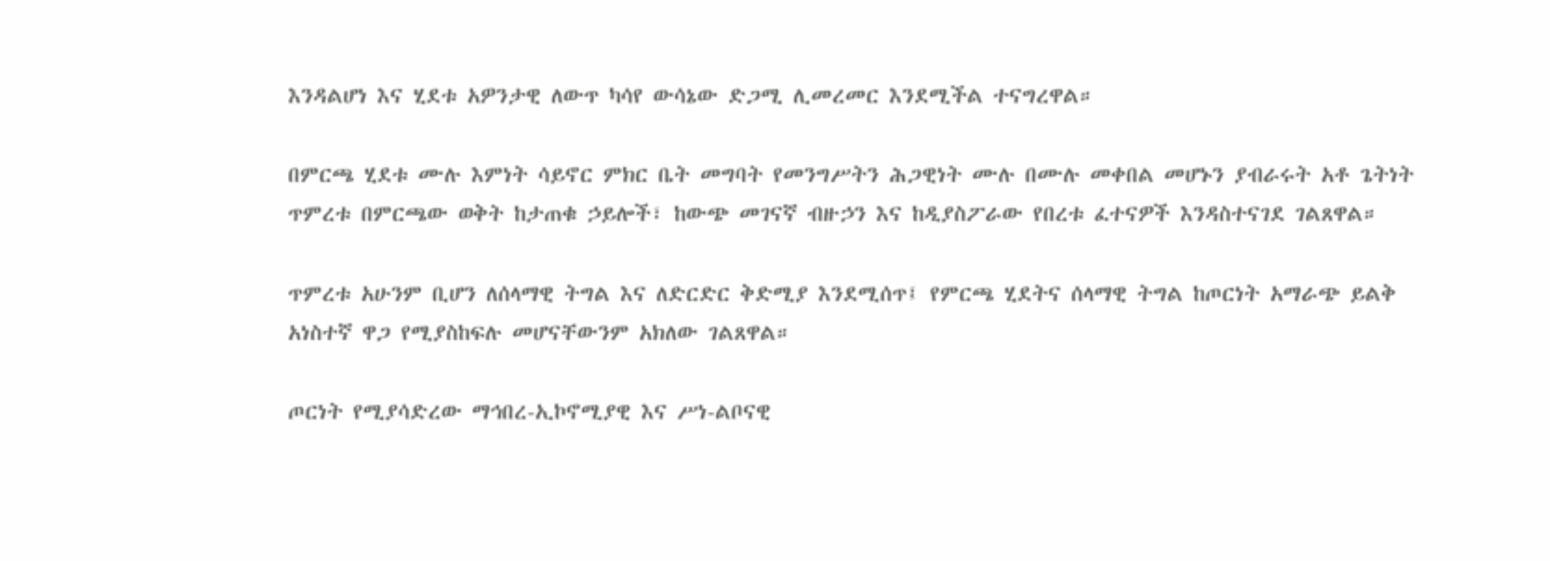እንዳልሆነ እና ሂደቱ አዎንታዊ ለውጥ ካሳየ ውሳኔው ድጋሚ ሊመረመር እንደሚችል ተናግረዋል።

በምርጫ ሂደቱ ሙሉ እምነት ሳይኖር ምክር ቤት መግባት የመንግሥትን ሕጋዊነት ሙሉ በሙሉ መቀበል መሆኑን ያብራሩት አቶ ጌትነት ጥምረቱ በምርጫው ወቅት ከታጠቁ ኃይሎች፣ ከውጭ መገናኛ ብዙኃን እና ከዲያስፖራው የበረቱ ፈተናዎች እንዳስተናገደ ገልጸዋል።

ጥምረቱ አሁንም ቢሆን ለሰላማዊ ትግል እና ለድርድር ቅድሚያ እንደሚሰጥ፤ የምርጫ ሂደትና ሰላማዊ ትግል ከጦርነት አማራጭ ይልቅ አነስተኛ ዋጋ የሚያስከፍሉ መሆናቸውንም አክለው ገልጸዋል።

ጦርነት የሚያሳድረው ማኅበረ-ኢኮኖሚያዊ እና ሥነ-ልቦናዊ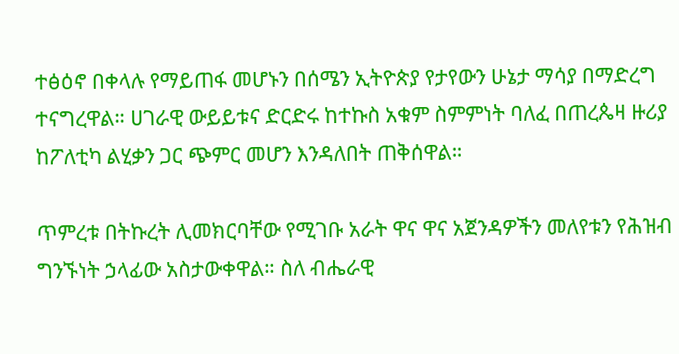ተፅዕኖ በቀላሉ የማይጠፋ መሆኑን በሰሜን ኢትዮጵያ የታየውን ሁኔታ ማሳያ በማድረግ ተናግረዋል። ሀገራዊ ውይይቱና ድርድሩ ከተኩስ አቁም ስምምነት ባለፈ በጠረጴዛ ዙሪያ ከፖለቲካ ልሂቃን ጋር ጭምር መሆን እንዳለበት ጠቅሰዋል።

ጥምረቱ በትኩረት ሊመክርባቸው የሚገቡ አራት ዋና ዋና አጀንዳዎችን መለየቱን የሕዝብ ግንኙነት ኃላፊው አስታውቀዋል። ስለ ብሔራዊ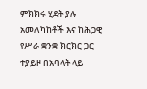ምክክሩ ሂደት ያሉ አመለካከቶች እና ከሕጋዊ የሥራ ቋንቋ ክርክር ጋር ተያይዞ በአባላት ላይ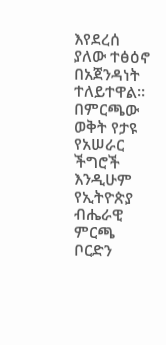እየደረሰ ያለው ተፅዕኖ በአጀንዳነት ተለይተዋል። በምርጫው ወቅት የታዩ የአሠራር ችግሮች እንዲሁም የኢትዮጵያ ብሔራዊ ምርጫ ቦርድን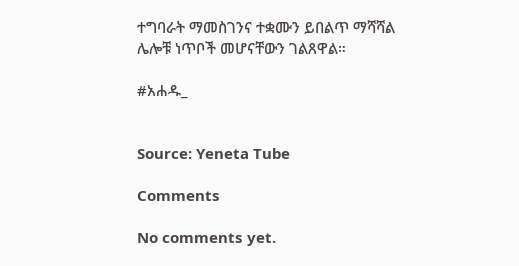ተግባራት ማመስገንና ተቋሙን ይበልጥ ማሻሻል ሌሎቹ ነጥቦች መሆናቸውን ገልጸዋል።

#አሐዱ_


Source: Yeneta Tube

Comments

No comments yet.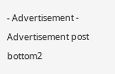- Advertisement -
Advertisement post bottom2